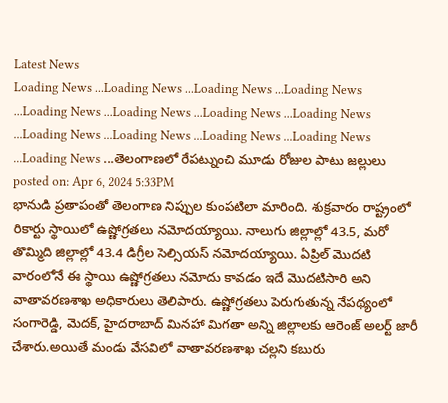Latest News
Loading News ...Loading News ...Loading News ...Loading News ...Loading News ...Loading News ...Loading News ...Loading News ...Loading News ...Loading News ...Loading News ...Loading News ...Loading News ...తెలంగాణలో రేపట్నుంచి మూడు రోజుల పాటు జల్లులు
posted on: Apr 6, 2024 5:33PM
భానుడి ప్రతాపంతో తెలంగాణ నిప్పుల కుంపటిలా మారింది. శుక్రవారం రాష్ట్రంలో రికార్టు స్థాయిలో ఉష్ణోగ్రతలు నమోదయ్యాయి. నాలుగు జిల్లాల్లో 43.5, మరో తొమ్మిది జిల్లాల్లో 43.4 డిగ్రీల సెల్సియస్ నమోదయ్యాయి. ఏప్రిల్ మొదటి వారంలోనే ఈ స్థాయి ఉష్ణోగ్రతలు నమోదు కావడం ఇదే మొదటిసారి అని వాతావరణశాఖ అధికారులు తెలిపారు. ఉష్ణోగ్రతలు పెరుగుతున్న నేపథ్యంలో సంగారెడ్డి, మెదక్, హైదరాబాద్ మినహా మిగతా అన్ని జిల్లాలకు ఆరెంజ్ అలర్ట్ జారీ చేశారు.అయితే మండు వేసవిలో వాతావరణశాఖ చల్లని కబురు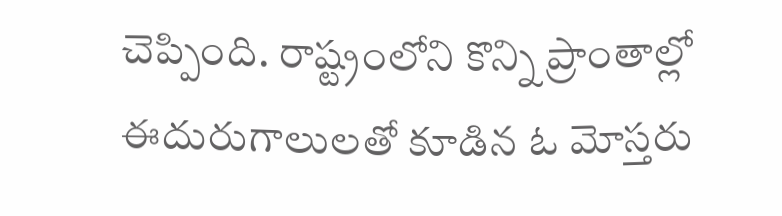చెప్పింది. రాష్ట్రంలోని కొన్ని ప్రాంతాల్లో ఈదురుగాలులతో కూడిన ఓ మోస్తరు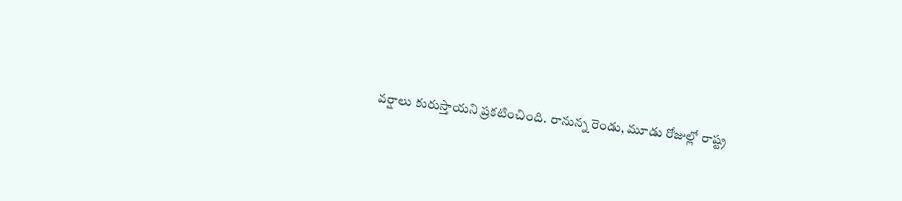వర్షాలు కురుస్తాయని ప్రకటించింది. రానున్న రెండు, మూడు రోజుల్లో రాష్ట్ర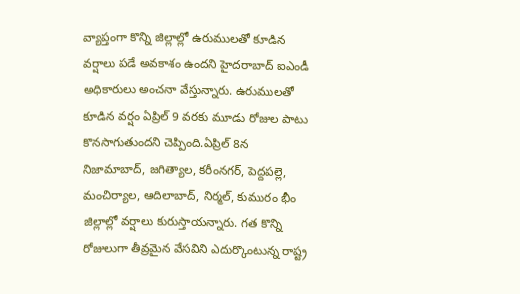వ్యాప్తంగా కొన్ని జిల్లాల్లో ఉరుములతో కూడిన వర్షాలు పడే అవకాశం ఉందని హైదరాబాద్ ఐఎండీ అధికారులు అంచనా వేస్తున్నారు. ఉరుములతో కూడిన వర్షం ఏప్రిల్ 9 వరకు మూడు రోజుల పాటు కొనసాగుతుందని చెప్పింది.ఏప్రిల్ 8న నిజామాబాద్, జగిత్యాల, కరీంనగర్, పెద్దపల్లె, మంచిర్యాల, ఆదిలాబాద్, నిర్మల్, కుమురం భీం జిల్లాల్లో వర్షాలు కురుస్తాయన్నారు. గత కొన్ని రోజులుగా తీవ్రమైన వేసవిని ఎదుర్కొంటున్న రాష్ట్ర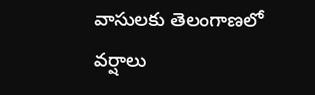వాసులకు తెలంగాణలో వర్షాలు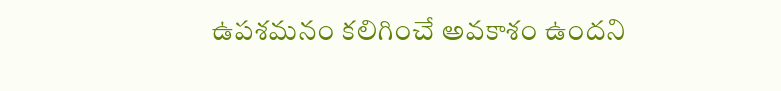ఉపశమనం కలిగించే అవకాశం ఉందని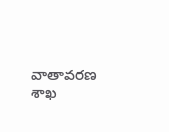వాతావరణ శాఖ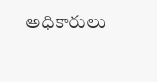అధికారులు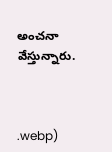అంచనా వేస్తున్నారు.



.webp)